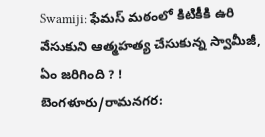Swamiji: ఫేమస్ మఠంలో కిటికీకి ఉరి వేసుకుని ఆత్మహత్య చేసుకున్న స్వామీజీ, ఏం జరిగింది ? !
బెంగళూరు/రామనగర: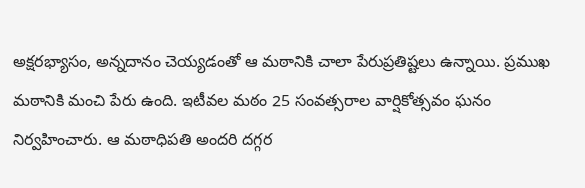అక్షరభ్యాసం, అన్నదానం చెయ్యడంతో ఆ మఠానికి చాలా పేరుప్రతిష్టలు ఉన్నాయి. ప్రముఖ మఠానికి మంచి పేరు ఉంది. ఇటీవల మఠం 25 సంవత్సరాల వార్షికోత్సవం ఘనం నిర్వహించారు. ఆ మఠాధిపతి అందరి దగ్గర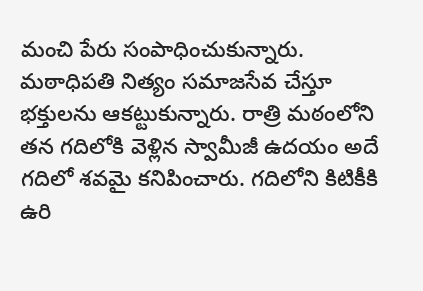మంచి పేరు సంపాధించుకున్నారు. మఠాధిపతి నిత్యం సమాజసేవ చేస్తూ భక్తులను ఆకట్టుకున్నారు. రాత్రి మఠంలోని తన గదిలోకి వెళ్లిన స్వామీజీ ఉదయం అదే గదిలో శవమై కనిపించారు. గదిలోని కిటికీకి ఉరి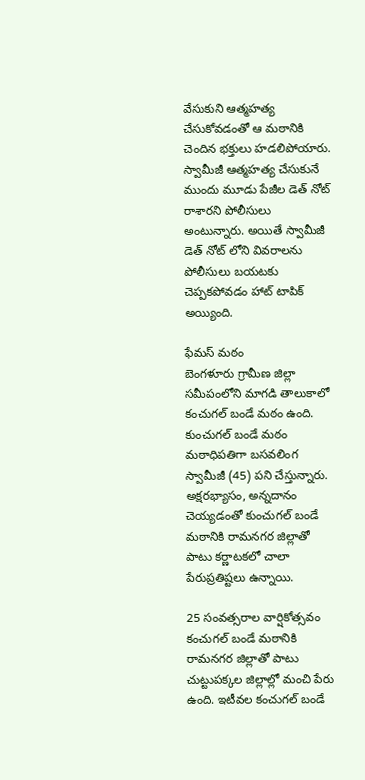వేసుకుని ఆత్మహత్య చేసుకోవడంతో ఆ మఠానికి చెందిన భక్తులు హడలిపోయారు. స్వామీజీ ఆత్మహత్య చేసుకునే ముందు మూడు పేజీల డెత్ నోట్ రాశారని పోలీసులు అంటున్నారు. అయితే స్వామీజీ డెత్ నోట్ లోని వివరాలను పోలీసులు బయటకు చెప్పకపోవడం హాట్ టాపిక్ అయ్యింది.

ఫేమస్ మఠం
బెంగళూరు గ్రామీణ జిల్లా సమీపంలోని మాగడి తాలుకాలో కంచుగల్ బండే మఠం ఉంది. కుంచుగల్ బండే మఠం మఠాధిపతిగా బసవలింగ స్వామీజీ (45) పని చేస్తున్నారు. అక్షరభ్యాసం, అన్నదానం చెయ్యడంతో కుంచుగల్ బండే మఠానికి రామనగర జిల్లాతో పాటు కర్ణాటకలో చాలా పేరుప్రతిష్టలు ఉన్నాయి.

25 సంవత్సరాల వార్షికోత్సవం
కంచుగల్ బండే మఠానికి రామనగర జిల్లాతో పాటు చుట్టుపక్కల జిల్లాల్లో మంచి పేరు ఉంది. ఇటీవల కంచుగల్ బండే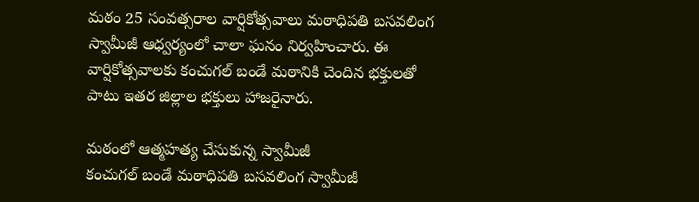మఠం 25 సంవత్సరాల వార్షికోత్సవాలు మఠాధిపతి బసవలింగ స్వామీజీ ఆధ్వర్యంలో చాలా ఘనం నిర్వహించారు. ఈ వార్షికోత్సవాలకు కంచుగల్ బండే మఠానికి చెందిన భక్తులతో పాటు ఇతర జిల్లాల భక్తులు హాజరైనారు.

మఠంలో ఆత్మహత్య చేసుకున్న స్వామీజీ
కంచుగల్ బండే మఠాధిపతి బసవలింగ స్వామీజీ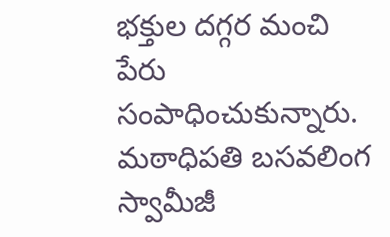భక్తుల దగ్గర మంచి పేరు సంపాధించుకున్నారు. మఠాధిపతి బసవలింగ స్వామీజీ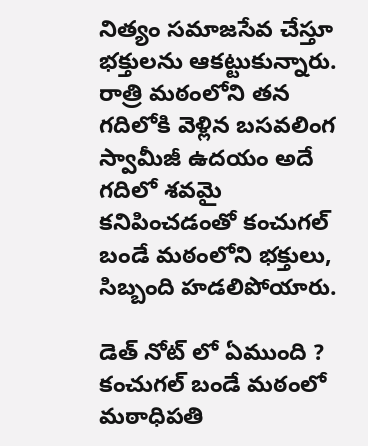నిత్యం సమాజసేవ చేస్తూ భక్తులను ఆకట్టుకున్నారు. రాత్రి మఠంలోని తన గదిలోకి వెళ్లిన బసవలింగ స్వామీజీ ఉదయం అదే గదిలో శవమై కనిపించడంతో కంచుగల్ బండే మఠంలోని భక్తులు, సిబ్బంది హడలిపోయారు.

డెత్ నోట్ లో ఏముంది ?
కంచుగల్ బండే మఠంలో మఠాధిపతి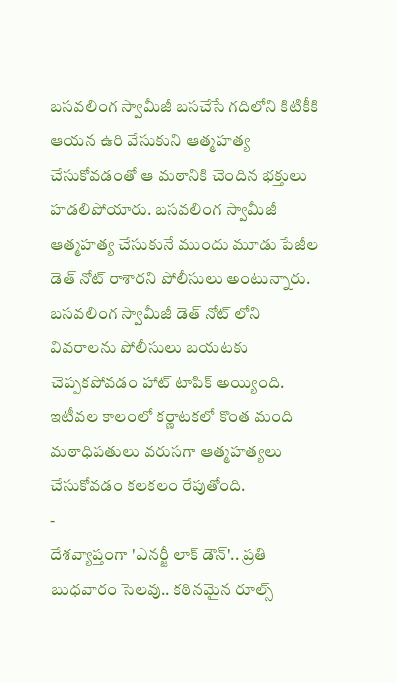బసవలింగ స్వామీజీ బసచేసే గదిలోని కిటికీకి ఆయన ఉరి వేసుకుని ఆత్మహత్య చేసుకోవడంతో ఆ మఠానికి చెందిన భక్తులు హడలిపోయారు. బసవలింగ స్వామీజీ ఆత్మహత్య చేసుకునే ముందు మూడు పేజీల డెత్ నోట్ రాశారని పోలీసులు అంటున్నారు. బసవలింగ స్వామీజీ డెత్ నోట్ లోని వివరాలను పోలీసులు బయటకు చెప్పకపోవడం హాట్ టాపిక్ అయ్యింది.
ఇటీవల కాలంలో కర్ణాటకలో కొంత మంది మఠాధిపతులు వరుసగా ఆత్మహత్యలు చేసుకోవడం కలకలం రేపుతోంది.
-
దేశవ్యాప్తంగా 'ఎనర్జీ లాక్ డౌన్'.. ప్రతి బుధవారం సెలవు.. కఠినమైన రూల్స్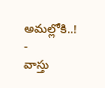అమల్లోకి..! -
వాస్తు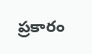ప్రకారం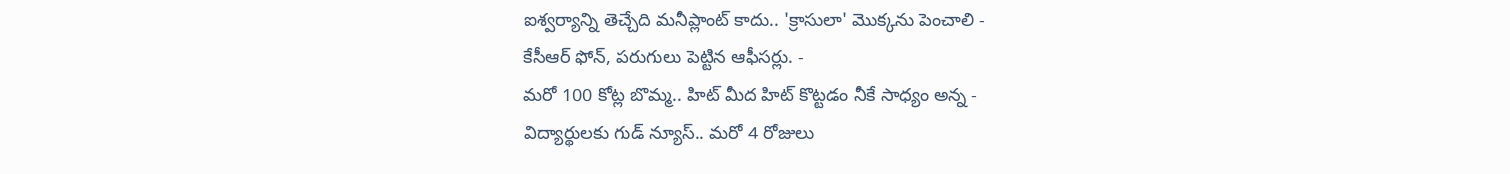ఐశ్వర్యాన్ని తెచ్చేది మనీప్లాంట్ కాదు.. 'క్రాసులా' మొక్కను పెంచాలి -
కేసీఆర్ ఫోన్, పరుగులు పెట్టిన ఆఫీసర్లు. -
మరో 100 కోట్ల బొమ్మ.. హిట్ మీద హిట్ కొట్టడం నీకే సాధ్యం అన్న -
విద్యార్థులకు గుడ్ న్యూస్.. మరో 4 రోజులు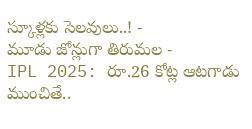స్కూళ్లకు సెలవులు..! -
మూడు జోన్లుగా తిరుమల -
IPL 2025: రూ.26 కోట్ల ఆటగాడు ముంచితే..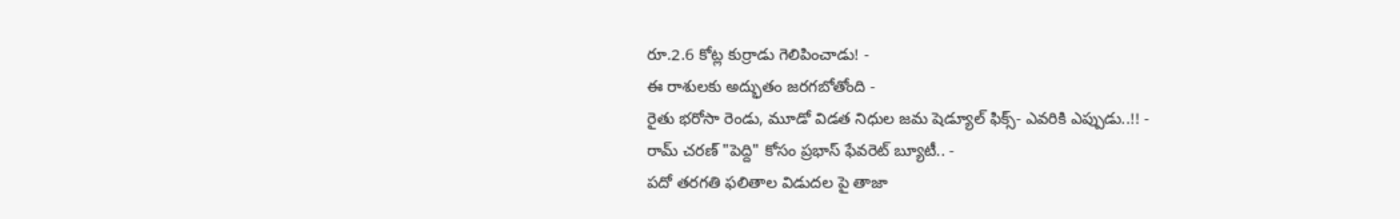రూ.2.6 కోట్ల కుర్రాడు గెలిపించాడు! -
ఈ రాశులకు అద్భుతం జరగబోతోంది -
రైతు భరోసా రెండు, మూడో విడత నిధుల జమ షెడ్యూల్ ఫిక్స్- ఎవరికి ఎప్పుడు..!! -
రామ్ చరణ్ "పెద్ది" కోసం ప్రభాస్ ఫేవరెట్ బ్యూటీ.. -
పదో తరగతి ఫలితాల విడుదల పై తాజా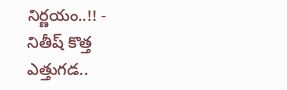నిర్ణయం..!! -
నితీష్ కొత్త ఎత్తుగడ..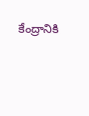కేంద్రానికి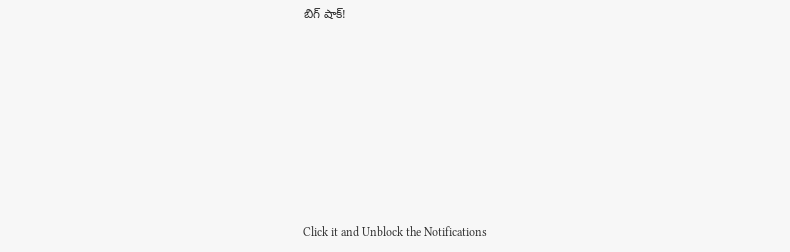బిగ్ షాక్!












Click it and Unblock the Notifications